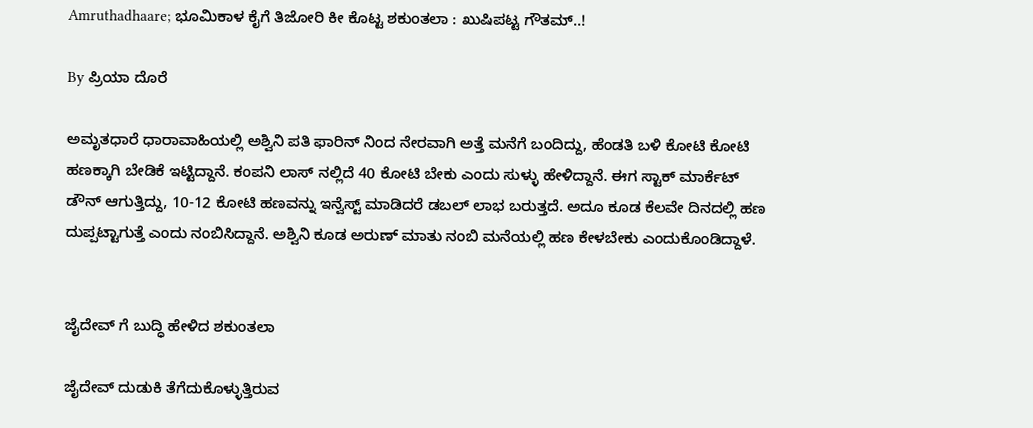Amruthadhaare; ಭೂಮಿಕಾಳ ಕೈಗೆ ತಿಜೋರಿ ಕೀ ಕೊಟ್ಟ ಶಕುಂತಲಾ : ಖುಷಿಪಟ್ಟ ಗೌತಮ್..!

By ಪ್ರಿಯಾ ದೊರೆ

ಅಮೃತಧಾರೆ ಧಾರಾವಾಹಿಯಲ್ಲಿ ಅಶ್ವಿನಿ ಪತಿ ಫಾರಿನ್ ನಿಂದ ನೇರವಾಗಿ ಅತ್ತೆ ಮನೆಗೆ ಬಂದಿದ್ದು, ಹೆಂಡತಿ ಬಳಿ ಕೋಟಿ ಕೋಟಿ ಹಣಕ್ಕಾಗಿ ಬೇಡಿಕೆ ಇಟ್ಟಿದ್ದಾನೆ. ಕಂಪನಿ ಲಾಸ್ ನಲ್ಲಿದೆ 40 ಕೋಟಿ ಬೇಕು ಎಂದು ಸುಳ್ಳು ಹೇಳಿದ್ದಾನೆ. ಈಗ ಸ್ಟಾಕ್ ಮಾರ್ಕೆಟ್ ಡೌನ್ ಆಗುತ್ತಿದ್ದು, 10-12 ಕೋಟಿ ಹಣವನ್ನು ಇನ್ವೆಸ್ಟ್ ಮಾಡಿದರೆ ಡಬಲ್ ಲಾಭ ಬರುತ್ತದೆ. ಅದೂ ಕೂಡ ಕೆಲವೇ ದಿನದಲ್ಲಿ ಹಣ ದುಪ್ಪಟ್ಟಾಗುತ್ತೆ ಎಂದು ನಂಬಿಸಿದ್ದಾನೆ. ಅಶ್ವಿನಿ ಕೂಡ ಅರುಣ್ ಮಾತು ನಂಬಿ ಮನೆಯಲ್ಲಿ ಹಣ ಕೇಳಬೇಕು ಎಂದುಕೊಂಡಿದ್ದಾಳೆ.


ಜೈದೇವ್ ಗೆ ಬುದ್ಧಿ ಹೇಳಿದ ಶಕುಂತಲಾ

ಜೈದೇವ್ ದುಡುಕಿ ತೆಗೆದುಕೊಳ್ಳುತ್ತಿರುವ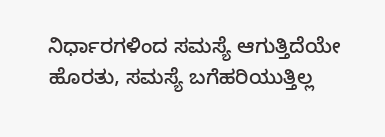ನಿರ್ಧಾರಗಳಿಂದ ಸಮಸ್ಯೆ ಆಗುತ್ತಿದೆಯೇ ಹೊರತು, ಸಮಸ್ಯೆ ಬಗೆಹರಿಯುತ್ತಿಲ್ಲ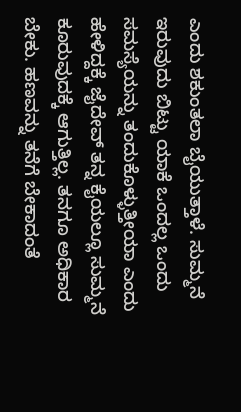ಎಂದು ಶಕುಂತಲಾ ಬೈಯುತ್ತಾಳೆ. ಸುಮ್ಮನೆ ಇರುವುದು ಬಿಟ್ಟು ಯಾಕೆ ಒಂದಲ್ಲ ಒಂದು ಸಮಸ್ಯೆಯನ್ನು ತಂದುಕೊಳ್ಳುತ್ತೀಯಾ ಎಂದು ಹೇಳಿದ್ದಕ್ಕೆ ಜೈದೇವ್ ತನ್ನ ಕೈಯಲ್ಲೂ ಸುಮ್ಮನೆ ಕೂರುವುದಕ್ಕೆ ಆಗುತ್ತಿಲ್ಲ. ತನಗೂ ಅಧಿಕಾರ ಬೇಕು. ಹಣವನ್ನು ತನೆಗೆ ಬೇಕಾದಂತೆ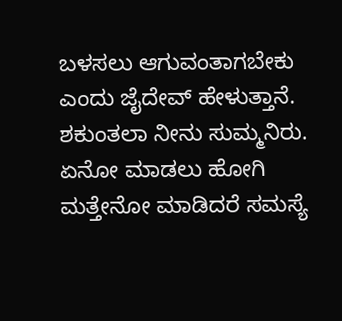ಬಳಸಲು ಆಗುವಂತಾಗಬೇಕು ಎಂದು ಜೈದೇವ್ ಹೇಳುತ್ತಾನೆ. ಶಕುಂತಲಾ ನೀನು ಸುಮ್ಮನಿರು. ಏನೋ ಮಾಡಲು ಹೋಗಿ ಮತ್ತೇನೋ ಮಾಡಿದರೆ ಸಮಸ್ಯೆ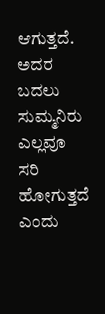ಆಗುತ್ತದೆ. ಅದರ ಬದಲು ಸುಮ್ಮನಿರು ಎಲ್ಲವೂ ಸರಿ ಹೋಗುತ್ತದೆ ಎಂದು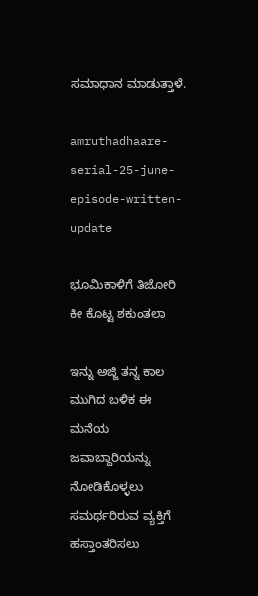ಸಮಾಧಾನ ಮಾಡುತ್ತಾಳೆ.

amruthadhaare-serial-25-june-episode-written-update

ಭೂಮಿಕಾಳಿಗೆ ತಿಜೋರಿ ಕೀ ಕೊಟ್ಟ ಶಕುಂತಲಾ

ಇನ್ನು ಅಜ್ಜಿ ತನ್ನ ಕಾಲ ಮುಗಿದ ಬಳಿಕ ಈ ಮನೆಯ ಜವಾಬ್ದಾರಿಯನ್ನು ನೋಡಿಕೊಳ್ಳಲು ಸಮರ್ಥರಿರುವ ವ್ಯಕ್ತಿಗೆ ಹಸ್ತಾಂತರಿಸಲು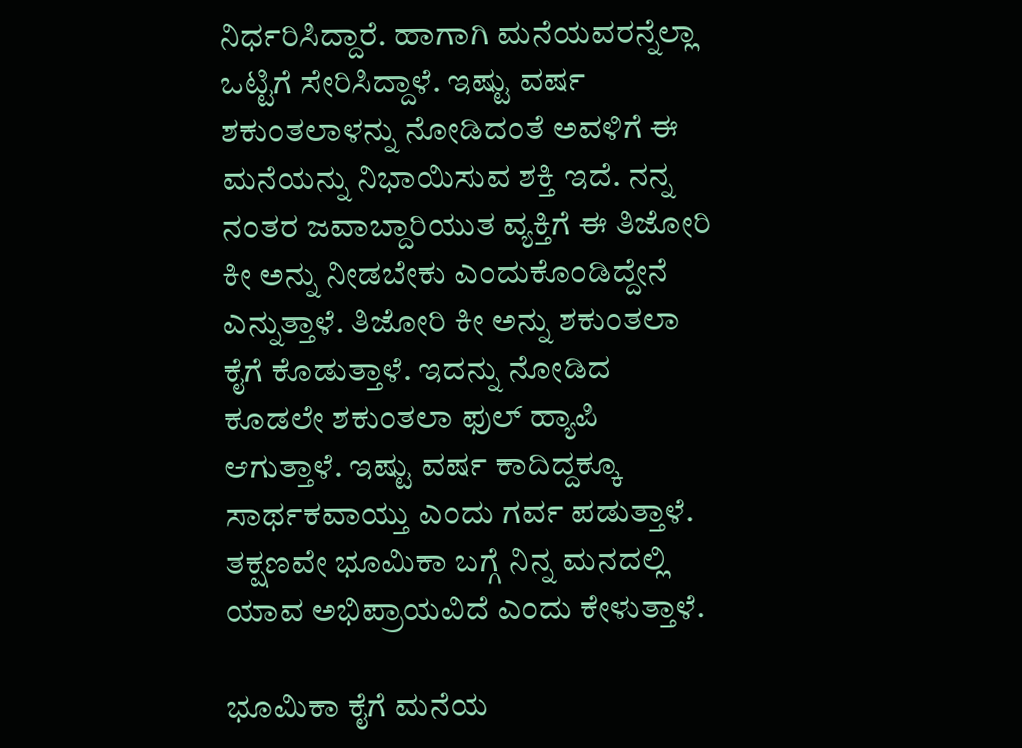ನಿರ್ಧರಿಸಿದ್ದಾರೆ. ಹಾಗಾಗಿ ಮನೆಯವರನ್ನೆಲ್ಲಾ ಒಟ್ಟಿಗೆ ಸೇರಿಸಿದ್ದಾಳೆ. ಇಷ್ಟು ವರ್ಷ ಶಕುಂತಲಾಳನ್ನು ನೋಡಿದಂತೆ ಅವಳಿಗೆ ಈ ಮನೆಯನ್ನು ನಿಭಾಯಿಸುವ ಶಕ್ತಿ ಇದೆ. ನನ್ನ ನಂತರ ಜವಾಬ್ದಾರಿಯುತ ವ್ಯಕ್ತಿಗೆ ಈ ತಿಜೋರಿ ಕೀ ಅನ್ನು ನೀಡಬೇಕು ಎಂದುಕೊಂಡಿದ್ದೇನೆ ಎನ್ನುತ್ತಾಳೆ. ತಿಜೋರಿ ಕೀ ಅನ್ನು ಶಕುಂತಲಾ ಕೈಗೆ ಕೊಡುತ್ತಾಳೆ. ಇದನ್ನು ನೋಡಿದ ಕೂಡಲೇ ಶಕುಂತಲಾ ಫುಲ್ ಹ್ಯಾಪಿ ಆಗುತ್ತಾಳೆ. ಇಷ್ಟು ವರ್ಷ ಕಾದಿದ್ದಕ್ಕೂ ಸಾರ್ಥಕವಾಯ್ತು ಎಂದು ಗರ್ವ ಪಡುತ್ತಾಳೆ. ತಕ್ಷಣವೇ ಭೂಮಿಕಾ ಬಗ್ಗೆ ನಿನ್ನ ಮನದಲ್ಲಿ ಯಾವ ಅಭಿಪ್ರಾಯವಿದೆ ಎಂದು ಕೇಳುತ್ತಾಳೆ.

ಭೂಮಿಕಾ ಕೈಗೆ ಮನೆಯ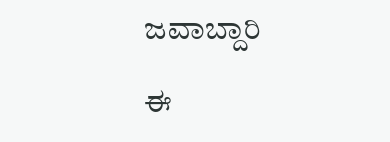ಜವಾಬ್ದಾರಿ

ಈ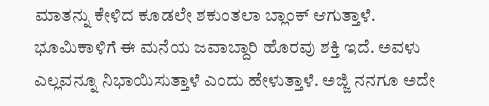ಮಾತನ್ನು ಕೇಳಿದ ಕೂಡಲೇ ಶಕುಂತಲಾ ಬ್ಲಾಂಕ್ ಆಗುತ್ತಾಳೆ. ಭೂಮಿಕಾಳಿಗೆ ಈ ಮನೆಯ ಜವಾಬ್ದಾರಿ ಹೊರವು ಶಕ್ತಿ ಇದೆ. ಅವಳು ಎಲ್ಲವನ್ನೂ ನಿಭಾಯಿಸುತ್ತಾಳೆ ಎಂದು ಹೇಳುತ್ತಾಳೆ. ಅಜ್ಜಿ ನನಗೂ ಅದೇ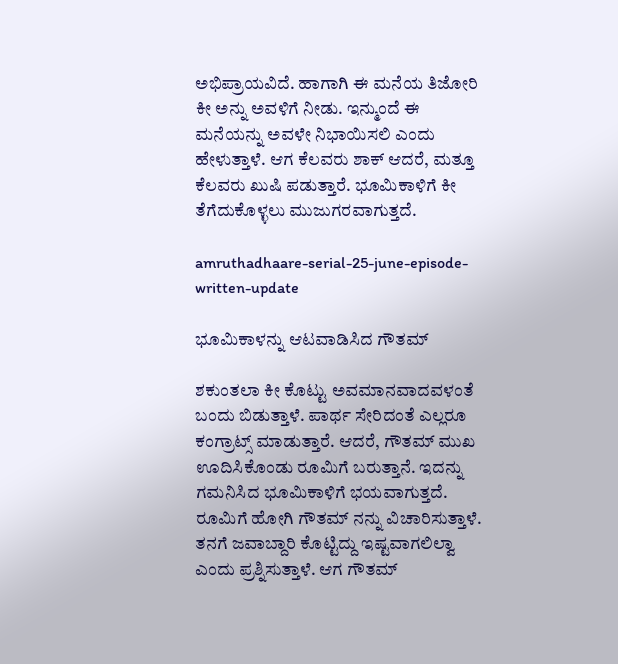ಅಭಿಪ್ರಾಯವಿದೆ. ಹಾಗಾಗಿ ಈ ಮನೆಯ ತಿಜೋರಿ ಕೀ ಅನ್ನು ಅವಳಿಗೆ ನೀಡು. ಇನ್ಮುಂದೆ ಈ ಮನೆಯನ್ನು ಅವಳೇ ನಿಭಾಯಿಸಲಿ ಎಂದು ಹೇಳುತ್ತಾಳೆ. ಆಗ ಕೆಲವರು ಶಾಕ್ ಆದರೆ, ಮತ್ತೂ ಕೆಲವರು ಖುಷಿ ಪಡುತ್ತಾರೆ. ಭೂಮಿಕಾಳಿಗೆ ಕೀ ತೆಗೆದುಕೊಳ್ಳಲು ಮುಜುಗರವಾಗುತ್ತದೆ.

amruthadhaare-serial-25-june-episode-written-update

ಭೂಮಿಕಾಳನ್ನು ಆಟವಾಡಿಸಿದ ಗೌತಮ್

ಶಕುಂತಲಾ ಕೀ ಕೊಟ್ಟು ಅವಮಾನವಾದವಳಂತೆ ಬಂದು ಬಿಡುತ್ತಾಳೆ. ಪಾರ್ಥ ಸೇರಿದಂತೆ ಎಲ್ಲರೂ ಕಂಗ್ರಾಟ್ಸ್ ಮಾಡುತ್ತಾರೆ. ಆದರೆ, ಗೌತಮ್ ಮುಖ ಊದಿಸಿಕೊಂಡು ರೂಮಿಗೆ ಬರುತ್ತಾನೆ. ಇದನ್ನು ಗಮನಿಸಿದ ಭೂಮಿಕಾಳಿಗೆ ಭಯವಾಗುತ್ತದೆ. ರೂಮಿಗೆ ಹೋಗಿ ಗೌತಮ್ ನನ್ನು ವಿಚಾರಿಸುತ್ತಾಳೆ. ತನಗೆ ಜವಾಬ್ದಾರಿ ಕೊಟ್ಟಿದ್ದು ಇಷ್ಟವಾಗಲಿಲ್ವಾ ಎಂದು ಪ್ರಶ್ನಿಸುತ್ತಾಳೆ. ಆಗ ಗೌತಮ್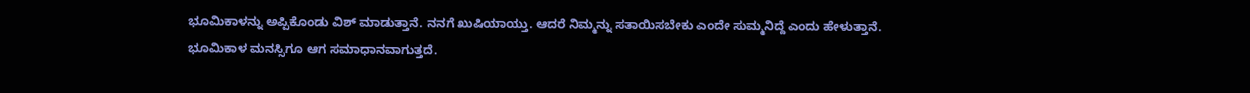ಭೂಮಿಕಾಳನ್ನು ಅಪ್ಪಿಕೊಂಡು ವಿಶ್ ಮಾಡುತ್ತಾನೆ. ನನಗೆ ಖುಷಿಯಾಯ್ತು. ಆದರೆ ನಿಮ್ಮನ್ನು ಸತಾಯಿಸಬೇಕು ಎಂದೇ ಸುಮ್ಮನಿದ್ದೆ ಎಂದು ಹೇಳುತ್ತಾನೆ. ಭೂಮಿಕಾಳ ಮನಸ್ಸಿಗೂ ಆಗ ಸಮಾಧಾನವಾಗುತ್ತದೆ.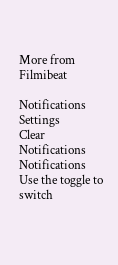More from Filmibeat

Notifications
Settings
Clear Notifications
Notifications
Use the toggle to switch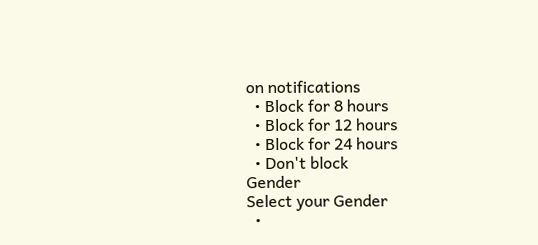on notifications
  • Block for 8 hours
  • Block for 12 hours
  • Block for 24 hours
  • Don't block
Gender
Select your Gender
  •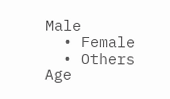Male
  • Female
  • Others
Age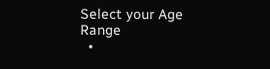Select your Age Range
  •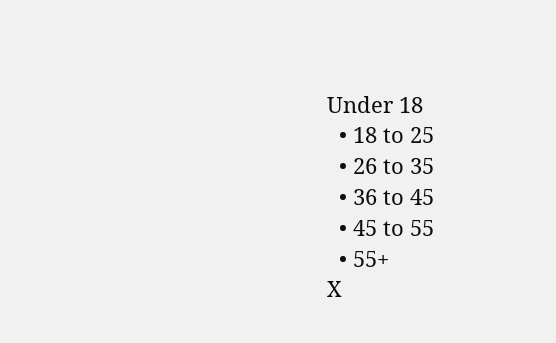Under 18
  • 18 to 25
  • 26 to 35
  • 36 to 45
  • 45 to 55
  • 55+
X